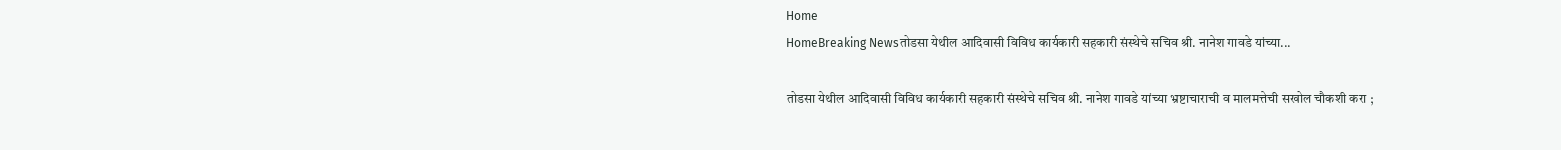Home
HomeBreaking Newsतोडसा येथील आदिवासी विविध कार्यकारी सहकारी संस्थेचे सचिव श्री. नानेश गावडे यांच्या...

तोडसा येथील आदिवासी विविध कार्यकारी सहकारी संस्थेचे सचिव श्री. नानेश गावडे यांच्या भ्रष्टाचाराची व मालमत्तेची सखोल चौकशी करा ;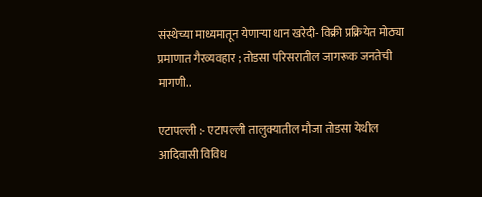संस्थेच्या माध्यमातून येणाऱ्या धान खरेदी- विक्री प्रक्रियेत मोठ्या प्रमाणात गैरव्यवहार ; तोडसा परिसरातील जागरूक जनतेची मागणी..

एटापल्ली :- एटापल्ली तालुक्यातील मौजा तोडसा येथील आदिवासी विविध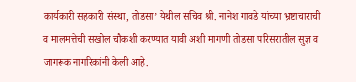कार्यकारी सहकारी संस्था, तोडसा’ येथील सचिव श्री. नानेश गावडे यांच्या भ्रष्टाचाराची व मालमत्तेची सखोल चौकशी करण्यात यावी अशी मागणी तोडसा परिसरातील सुज्ञ व जागरूक नागरिकांनी केली आहे.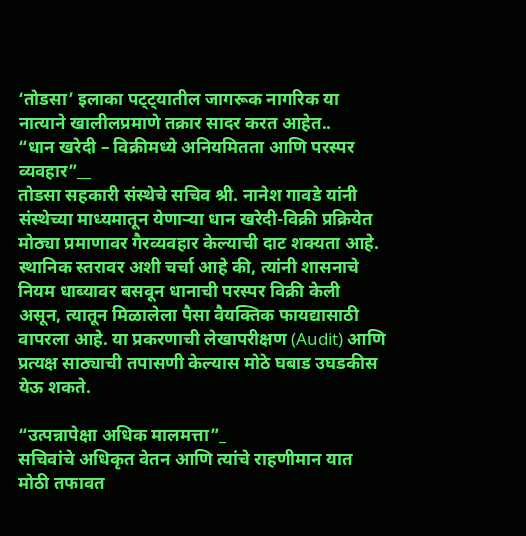‘तोडसा’ इलाका पट्ट्यातील जागरूक नागरिक या नात्याने खालीलप्रमाणे तक्रार सादर करत आहेत..
“धान खरेदी – विक्रीमध्ये अनियमितता आणि परस्पर व्यवहार”__
तोडसा सहकारी संस्थेचे सचिव श्री. नानेश गावडे यांनी संस्थेच्या माध्यमातून येणाऱ्या धान खरेदी-विक्री प्रक्रियेत मोठ्या प्रमाणावर गैरव्यवहार केल्याची दाट शक्यता आहे. स्थानिक स्तरावर अशी चर्चा आहे की, त्यांनी शासनाचे नियम धाब्यावर बसवून धानाची परस्पर विक्री केली असून, त्यातून मिळालेला पैसा वैयक्तिक फायद्यासाठी वापरला आहे. या प्रकरणाची लेखापरीक्षण (Audit) आणि प्रत्यक्ष साठ्याची तपासणी केल्यास मोठे घबाड उघडकीस येऊ शकते.

“उत्पन्नापेक्षा अधिक मालमत्ता”_
सचिवांचे अधिकृत वेतन आणि त्यांचे राहणीमान यात मोठी तफावत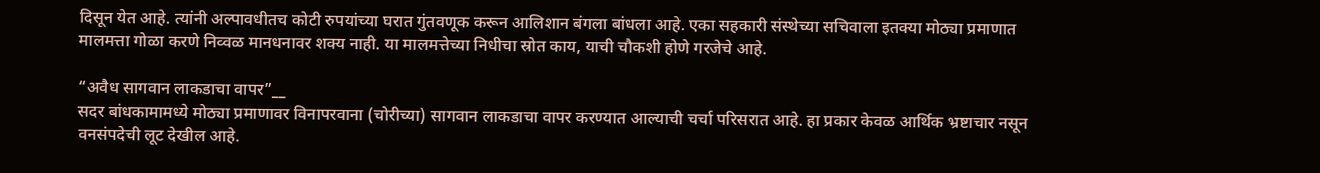दिसून येत आहे. त्यांनी अल्पावधीतच कोटी रुपयांच्या घरात गुंतवणूक करून आलिशान बंगला बांधला आहे. एका सहकारी संस्थेच्या सचिवाला इतक्या मोठ्या प्रमाणात मालमत्ता गोळा करणे निव्वळ मानधनावर शक्य नाही. या मालमत्तेच्या निधीचा स्रोत काय, याची चौकशी होणे गरजेचे आहे.

“अवैध सागवान लाकडाचा वापर”__
सदर बांधकामामध्ये मोठ्या प्रमाणावर विनापरवाना (चोरीच्या) सागवान लाकडाचा वापर करण्यात आल्याची चर्चा परिसरात आहे. हा प्रकार केवळ आर्थिक भ्रष्टाचार नसून वनसंपदेची लूट देखील आहे.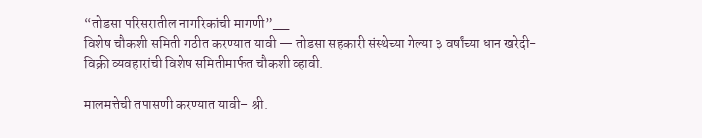“तोडसा परिसरातील नागरिकांची मागणी”__
विशेष चौकशी समिती गठीत करण्यात यावी — तोडसा सहकारी संस्थेच्या गेल्या ३ वर्षांच्या धान खरेदी-विक्री व्यवहारांची विशेष समितीमार्फत चौकशी व्हावी.

मालमत्तेची तपासणी करण्यात यावी– श्री.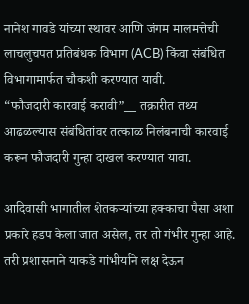नानेश गावडे यांच्या स्थावर आणि जंगम मालमत्तेची लाचलुचपत प्रतिबंधक विभाग (ACB) किंवा संबंधित विभागामार्फत चौकशी करण्यात यावी.
“फौजदारी कारवाई करावी”__ तक्रारीत तथ्य आढळल्यास संबंधितांवर तत्काळ निलंबनाची कारवाई करून फौजदारी गुन्हा दाखल करण्यात यावा.

आदिवासी भागातील शेतकऱ्यांच्या हक्काचा पैसा अशा प्रकारे हडप केला जात असेल, तर तो गंभीर गुन्हा आहे. तरी प्रशासनाने याकडे गांभीर्याने लक्ष देऊन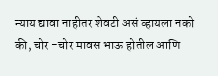न्याय द्यावा नाहीतर शेवटी असं व्हायला नको की, चोर -चोर मावस भाऊ होतील आणि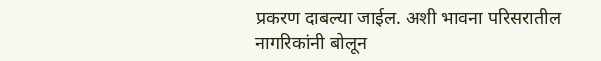प्रकरण दाबल्या जाईल. अशी भावना परिसरातील नागरिकांनी बोलून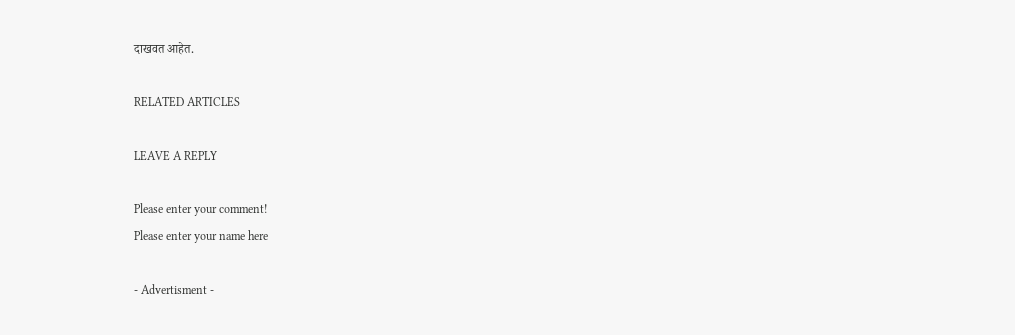दाखवत आहेत.

RELATED ARTICLES

LEAVE A REPLY

Please enter your comment!
Please enter your name here

- Advertisment -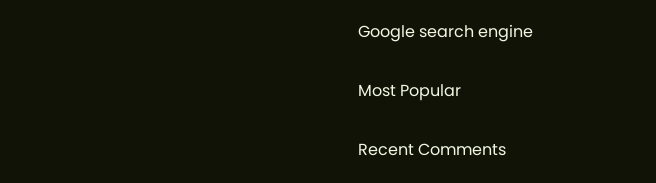Google search engine

Most Popular

Recent Comments